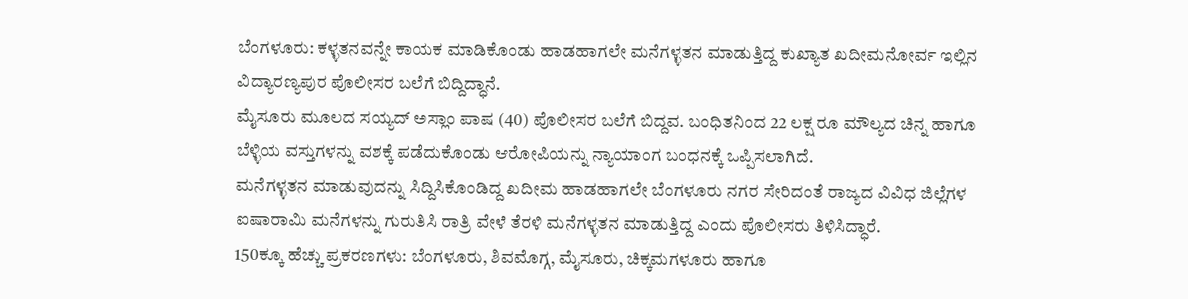ಬೆಂಗಳೂರು: ಕಳ್ಳತನವನ್ನೇ ಕಾಯಕ ಮಾಡಿಕೊಂಡು ಹಾಡಹಾಗಲೇ ಮನೆಗಳ್ಳತನ ಮಾಡುತ್ತಿದ್ದ ಕುಖ್ಯಾತ ಖದೀಮನೋರ್ವ ಇಲ್ಲಿನ ವಿದ್ಯಾರಣ್ಯಪುರ ಪೊಲೀಸರ ಬಲೆಗೆ ಬಿದ್ದಿದ್ಧಾನೆ.
ಮೈಸೂರು ಮೂಲದ ಸಯ್ಯದ್ ಅಸ್ಲಾಂ ಪಾಷ (40) ಪೊಲೀಸರ ಬಲೆಗೆ ಬಿದ್ದವ. ಬಂಧಿತನಿಂದ 22 ಲಕ್ಷ ರೂ ಮೌಲ್ಯದ ಚಿನ್ನ ಹಾಗೂ ಬೆಳ್ಳಿಯ ವಸ್ತುಗಳನ್ನು ವಶಕ್ಕೆ ಪಡೆದುಕೊಂಡು ಆರೋಪಿಯನ್ನು ನ್ಯಾಯಾಂಗ ಬಂಧನಕ್ಕೆ ಒಪ್ಪಿಸಲಾಗಿದೆ.
ಮನೆಗಳ್ಳತನ ಮಾಡುವುದನ್ನು ಸಿದ್ದಿಸಿಕೊಂಡಿದ್ದ ಖದೀಮ ಹಾಡಹಾಗಲೇ ಬೆಂಗಳೂರು ನಗರ ಸೇರಿದಂತೆ ರಾಜ್ಯದ ವಿವಿಧ ಜಿಲ್ಲೆಗಳ ಐಷಾರಾಮಿ ಮನೆಗಳನ್ನು ಗುರುತಿಸಿ ರಾತ್ರಿ ವೇಳೆ ತೆರಳಿ ಮನೆಗಳ್ಳತನ ಮಾಡುತ್ತಿದ್ದ ಎಂದು ಪೊಲೀಸರು ತಿಳಿಸಿದ್ಧಾರೆ.
150ಕ್ಕೂ ಹೆಚ್ಚು ಪ್ರಕರಣಗಳು: ಬೆಂಗಳೂರು, ಶಿವಮೊಗ್ಗ, ಮೈಸೂರು, ಚಿಕ್ಕಮಗಳೂರು ಹಾಗೂ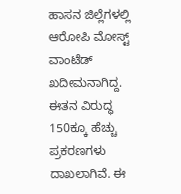ಹಾಸನ ಜಿಲ್ಲೆಗಳಲ್ಲಿ ಆರೋಪಿ ಮೋಸ್ಟ್ ವಾಂಟೆಡ್ ಖದೀಮನಾಗಿದ್ದ. ಈತನ ವಿರುದ್ಧ 150ಕ್ಕೂ ಹೆಚ್ಚು ಪ್ರಕರಣಗಳು ದಾಖಲಾಗಿವೆ. ಈ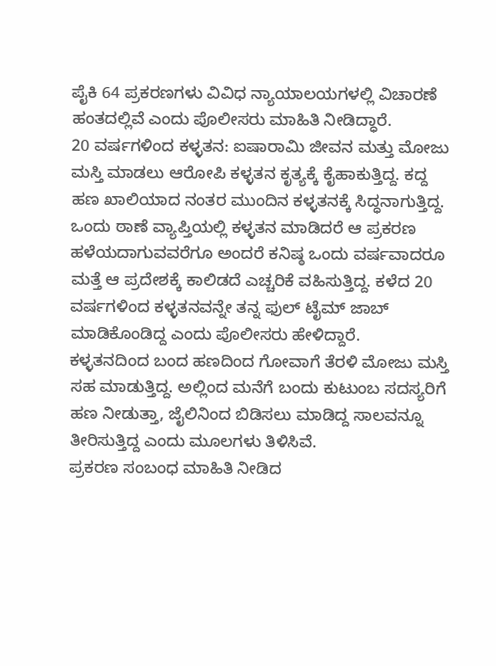ಪೈಕಿ 64 ಪ್ರಕರಣಗಳು ವಿವಿಧ ನ್ಯಾಯಾಲಯಗಳಲ್ಲಿ ವಿಚಾರಣೆ ಹಂತದಲ್ಲಿವೆ ಎಂದು ಪೊಲೀಸರು ಮಾಹಿತಿ ನೀಡಿದ್ಧಾರೆ.
20 ವರ್ಷಗಳಿಂದ ಕಳ್ಳತನ: ಐಷಾರಾಮಿ ಜೀವನ ಮತ್ತು ಮೋಜು ಮಸ್ತಿ ಮಾಡಲು ಆರೋಪಿ ಕಳ್ಳತನ ಕೃತ್ಯಕ್ಕೆ ಕೈಹಾಕುತ್ತಿದ್ದ. ಕದ್ದ ಹಣ ಖಾಲಿಯಾದ ನಂತರ ಮುಂದಿನ ಕಳ್ಳತನಕ್ಕೆ ಸಿದ್ಧನಾಗುತ್ತಿದ್ದ. ಒಂದು ಠಾಣೆ ವ್ಯಾಪ್ತಿಯಲ್ಲಿ ಕಳ್ಳತನ ಮಾಡಿದರೆ ಆ ಪ್ರಕರಣ ಹಳೆಯದಾಗುವವರೆಗೂ ಅಂದರೆ ಕನಿಷ್ಠ ಒಂದು ವರ್ಷವಾದರೂ ಮತ್ತೆ ಆ ಪ್ರದೇಶಕ್ಕೆ ಕಾಲಿಡದೆ ಎಚ್ಚರಿಕೆ ವಹಿಸುತ್ತಿದ್ದ. ಕಳೆದ 20 ವರ್ಷಗಳಿಂದ ಕಳ್ಳತನವನ್ನೇ ತನ್ನ ಫುಲ್ ಟೈಮ್ ಜಾಬ್ ಮಾಡಿಕೊಂಡಿದ್ದ ಎಂದು ಪೊಲೀಸರು ಹೇಳಿದ್ದಾರೆ.
ಕಳ್ಳತನದಿಂದ ಬಂದ ಹಣದಿಂದ ಗೋವಾಗೆ ತೆರಳಿ ಮೋಜು ಮಸ್ತಿ ಸಹ ಮಾಡುತ್ತಿದ್ದ. ಅಲ್ಲಿಂದ ಮನೆಗೆ ಬಂದು ಕುಟುಂಬ ಸದಸ್ಯರಿಗೆ ಹಣ ನೀಡುತ್ತಾ, ಜೈಲಿನಿಂದ ಬಿಡಿಸಲು ಮಾಡಿದ್ದ ಸಾಲವನ್ನೂ ತೀರಿಸುತ್ತಿದ್ದ ಎಂದು ಮೂಲಗಳು ತಿಳಿಸಿವೆ.
ಪ್ರಕರಣ ಸಂಬಂಧ ಮಾಹಿತಿ ನೀಡಿದ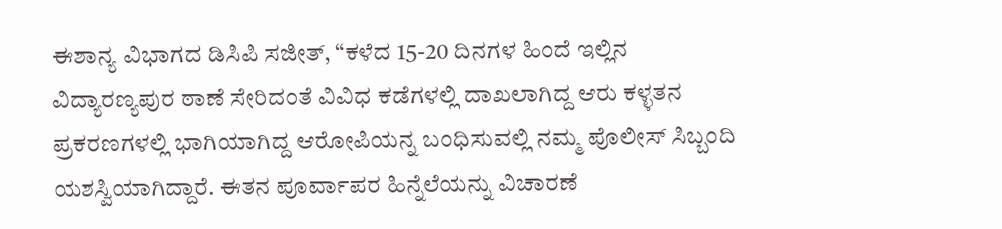ಈಶಾನ್ಯ ವಿಭಾಗದ ಡಿಸಿಪಿ ಸಜೀತ್, “ಕಳೆದ 15-20 ದಿನಗಳ ಹಿಂದೆ ಇಲ್ಲಿನ ವಿದ್ಯಾರಣ್ಯಪುರ ಠಾಣೆ ಸೇರಿದಂತೆ ವಿವಿಧ ಕಡೆಗಳಲ್ಲಿ ದಾಖಲಾಗಿದ್ದ ಆರು ಕಳ್ಳತನ ಪ್ರಕರಣಗಳಲ್ಲಿ ಭಾಗಿಯಾಗಿದ್ದ ಆರೋಪಿಯನ್ನ ಬಂಧಿಸುವಲ್ಲಿ ನಮ್ಮ ಪೊಲೀಸ್ ಸಿಬ್ಬಂದಿ ಯಶಸ್ವಿಯಾಗಿದ್ದಾರೆ. ಈತನ ಪೂರ್ವಾಪರ ಹಿನ್ನೆಲೆಯನ್ನು ವಿಚಾರಣೆ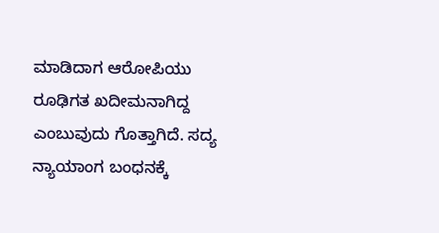ಮಾಡಿದಾಗ ಆರೋಪಿಯು ರೂಢಿಗತ ಖದೀಮನಾಗಿದ್ದ ಎಂಬುವುದು ಗೊತ್ತಾಗಿದೆ. ಸದ್ಯ ನ್ಯಾಯಾಂಗ ಬಂಧನಕ್ಕೆ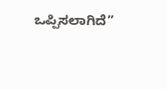ಒಪ್ಪಿಸಲಾಗಿದೆ”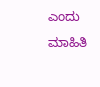ಎಂದು ಮಾಹಿತಿ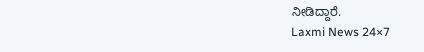ನೀಡಿದ್ದಾರೆ.
Laxmi News 24×7